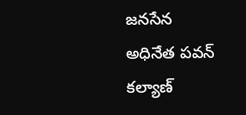జనసేన అధినేత పవన్ కల్యాణ్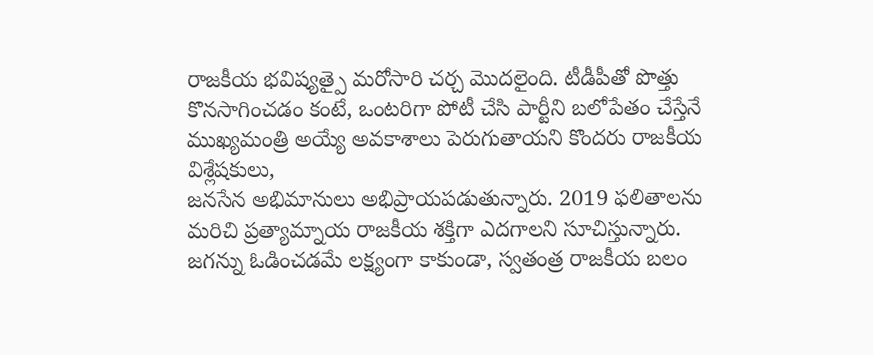రాజకీయ భవిష్యత్పై మరోసారి చర్చ మొదలైంది. టీడీపీతో పొత్తు కొనసాగించడం కంటే, ఒంటరిగా పోటీ చేసి పార్టీని బలోపేతం చేస్తేనే ముఖ్యమంత్రి అయ్యే అవకాశాలు పెరుగుతాయని కొందరు రాజకీయ విశ్లేషకులు,
జనసేన అభిమానులు అభిప్రాయపడుతున్నారు. 2019 ఫలితాలను మరిచి ప్రత్యామ్నాయ రాజకీయ శక్తిగా ఎదగాలని సూచిస్తున్నారు. జగన్ను ఓడించడమే లక్ష్యంగా కాకుండా, స్వతంత్ర రాజకీయ బలం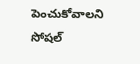పెంచుకోవాలని సోషల్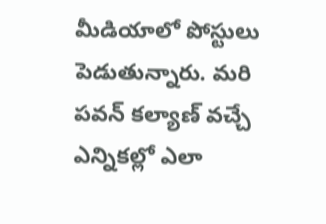మీడియాలో పోస్టులు పెడుతున్నారు. మరి పవన్ కల్యాణ్ వచ్చే ఎన్నికల్లో ఎలా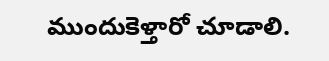ముందుకెళ్తారో చూడాలి.